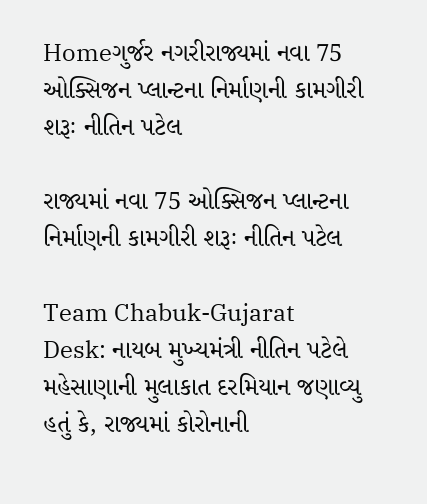Homeગુર્જર નગરીરાજ્યમાં નવા 75 ઓક્સિજન પ્લાન્ટના નિર્માણની કામગીરી શરૂઃ નીતિન પટેલ

રાજ્યમાં નવા 75 ઓક્સિજન પ્લાન્ટના નિર્માણની કામગીરી શરૂઃ નીતિન પટેલ

Team Chabuk-Gujarat Desk: નાયબ મુખ્યમંત્રી નીતિન પટેલે મહેસાણાની મુલાકાત દરમિયાન જણાવ્યુ હતું કે, રાજ્યમાં કોરોનાની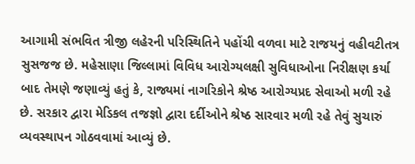આગામી સંભવિત ત્રીજી લહેરની પરિસ્થિતિને પહોંચી વળવા માટે રાજયનું વહીવટીતત્ર સુસજજ છે. મહેસાણા જિલ્લામાં વિવિધ આરોગ્યલક્ષી સુવિધાઓના નિરીક્ષણ કર્યા બાદ તેમણે જણાવ્યું હતું કે, રાજ્યમાં નાગરિકોને શ્રેષ્ઠ આરોગ્યપ્રદ સેવાઓ મળી રહે છે. સરકાર દ્વારા મેડિકલ તજજ્ઞો દ્વારા દર્દીઓને શ્રેષ્ઠ સારવાર મળી રહે તેવું સુચારું વ્યવસ્થાપન ગોઠવવામાં આવ્યું છે.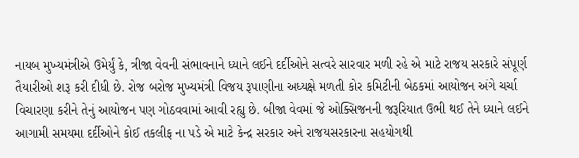નાયબ મુખ્યમંત્રીએ ઉમેર્યું કે, ત્રીજા વેવની સંભાવનાને ધ્યાને લઈને દર્દીઓને સત્વરે સારવાર મળી રહે એ માટે રાજય સરકારે સંપૂર્ણ તૈયારીઓ શરૂ કરી દીધી છે. રોજ બરોજ મુખ્યમંત્રી વિજય રૂપાણીના અધ્યક્ષે મળતી કોર કમિટીની બેઠકમાં આયોજન અંગે ચર્ચા વિચારણા કરીને તેનું આયોજન પણ ગોઠવવામાં આવી રહ્યુ છે. બીજા વેવમાં જે ઓક્સિજનની જરૂરિયાત ઉભી થઈ તેને ધ્યાને લઈને આગામી સમયમા દર્દીઓને કોઈ તકલીફ ના પડે એ માટે કેન્દ્ર સરકાર અને રાજયસરકારના સહયોગથી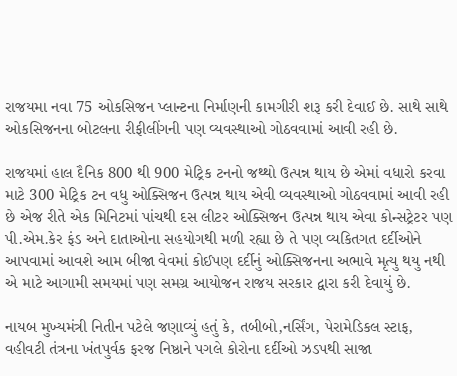રાજયમા નવા 75 ઓકસિજન પ્લાન્ટના નિર્માણની કામગીરી શરૂ કરી દેવાઈ છે. સાથે સાથે ઓકસિજનના બોટલના રીફીલીંગની પણ વ્યવસ્થાઓ ગોઠવવામાં આવી રહી છે.

રાજયમાં હાલ દૈનિક 800 થી 900 મેટ્રિક ટનનો જથ્થો ઉત્પન્ન થાય છે એમાં વધારો કરવા માટે 300 મેટ્રિક ટન વધુ ઓક્સિજન ઉત્પન્ન થાય એવી વ્યવસ્થાઓ ગોઠવવામાં આવી રહી છે એજ રીતે એક મિનિટમાં પાંચથી દસ લીટર ઓક્સિજન ઉત્પન્ન થાય એવા કોન્સટ્રેટર પણ પી.એમ.કેર ફંડ અને દાતાઓના સહયોગથી મળી રહ્યા છે તે પણ વ્યકિતગત દર્દીઓને આપવામાં આવશે આમ બીજા વેવમાં કોઈપણ દર્દીનું ઓક્સિજનના અભાવે મૃત્યુ થયુ નથી એ માટે આગામી સમયમાં પણ સમગ્ર આયોજન રાજય સરકાર દ્વારા કરી દેવાયું છે.

નાયબ મુખ્યમંત્રી નિતીન પટેલે જણાવ્યું હતું કે, તબીબો,નર્સિંગ, પેરામેડિકલ સ્ટાફ, વહીવટી તંત્રના ખંતપુર્વક ફરજ નિષ્ઠાને પગલે કોરોના દર્દીઓ ઝડપથી સાજા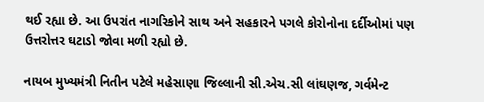થઈ રહ્યા છે. આ ઉપરાંત નાગરિકોને સાથ અને સહકારને પગલે કોરોનોના દર્દીઓમાં પણ ઉત્તરોત્તર ઘટાડો જોવા મળી રહ્યો છે.

નાયબ મુખ્યમંત્રી નિતીન પટેલે મહેસાણા જિલ્લાની સી.એચ.સી લાંઘણજ, ગર્વમેન્ટ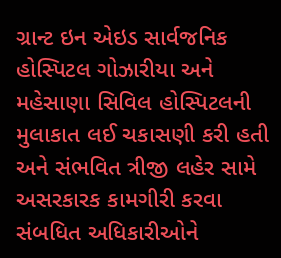ગ્રાન્ટ ઇન એઇડ સાર્વજનિક હોસ્પિટલ ગોઝારીયા અને મહેસાણા સિવિલ હોસ્પિટલની મુલાકાત લઈ ચકાસણી કરી હતી અને સંભવિત ત્રીજી લહેર સામે અસરકારક કામગીરી કરવા સંબધિત અધિકારીઓને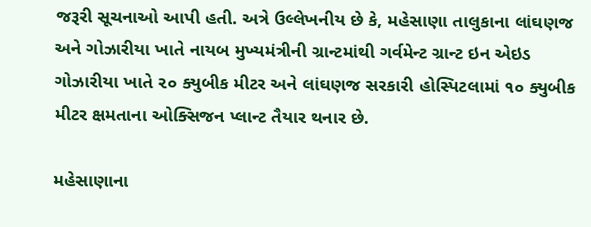જરૂરી સૂચનાઓ આપી હતી. અત્રે ઉલ્લેખનીય છે કે, મહેસાણા તાલુકાના લાંઘણજ અને ગોઝારીયા ખાતે નાયબ મુખ્યમંત્રીની ગ્રાન્ટમાંથી ગર્વમેન્ટ ગ્રાન્ટ ઇન એઇડ ગોઝારીયા ખાતે ૨૦ ક્યુબીક મીટર અને લાંઘણજ સરકારી હોસ્પિટલામાં ૧૦ ક્યુબીક મીટર ક્ષમતાના ઓક્સિજન પ્લાન્ટ તૈયાર થનાર છે.

મહેસાણાના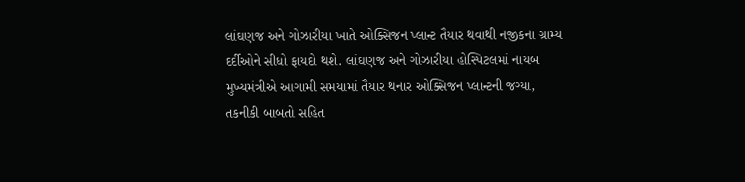લાંઘણજ અને ગોઝારીયા ખાતે ઓક્સિજન પ્લાન્ટ તૈયાર થવાથી નજીકના ગ્રામ્ય દર્દીઓને સીધો ફાયદો થશે. લાંઘણજ અને ગોઝારીયા હોસ્પિટલમાં નાયબ મુખ્યમંત્રીએ આગામી સમયામાં તૈયાર થનાર ઓક્સિજન પ્લાન્ટની જગ્યા, તકનીકી બાબતો સહિત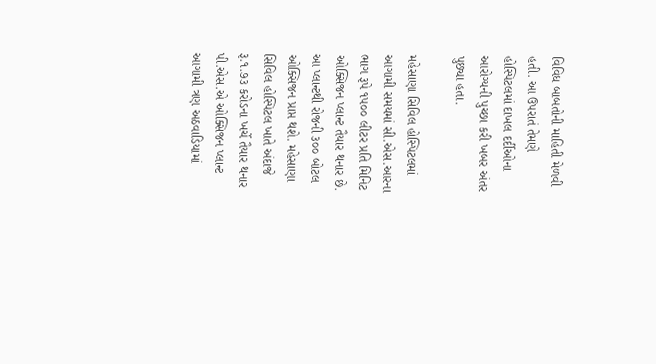વિવિધ બાબતોની માહિતી મેળવી હતી. આ ઉપરાતં તેમણે હોસ્પિટલમાં દાખલ દર્દીઓના આરોગ્યની પુચ્છા કરી ખબર અંતર પુછ્યા હતા.

મહેસાણા સિવિલ હોસ્પિટલમાં આગામી સમયમાં સી.એસ.આરના ભાગ રૂપે ૧૫૦૦ લીટર પ્રતિ મિનિટ ઓક્સિજન પ્લાન્ટ તૈયાર થનાર છે. આ પ્લાન્ટથી રોજની ૩૦૦ બોટલ ઓક્સિજન પ્રાપ્ત થશે. મહેસાણા સિવિલ હોસ્પિટલ ખાતે અંદાજે રૂ.૧.૭૩ કરોડના ખર્ચે તૈયાર થનાર પી.એસ.એ ઓક્સિજન પ્લાન્ટ આગામી ત્રણ અઠવાડિયામાં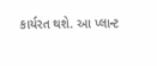કાર્યરત થશે. આ પ્લાન્ટ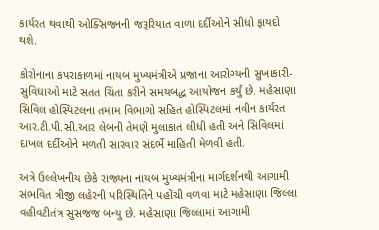કાર્યરત થવાથી ઓક્સિજનની જરૂરિયાત વાળા દર્દીઓને સીધો ફાયદો થશે.

કોરોનાના કપરાકાળમાં નાયબ મુખ્યમંત્રીએ પ્રજાના આરોગ્યની સુખાકારી-સુવિધાઓ માટે સતત ચિંતા કરીને સમયબદ્ધ આયોજન કર્યું છે. મહેસાણા સિવિલ હોસ્પિટલના તમામ વિભાગો સહિત હોસ્પિટલમાં નવીન કાર્યરત આર.ટી.પી.સી.આર લેબની તેમણે મુલાકાત લીધી હતી અને સિવિલમાં દાખલ દર્દીઓને મળતી સારવાર સંદર્ભે માહિતી મેળવી હતી.

અત્રે ઉલ્લેખનીય છેકે રાજ્યના નાયબ મુખ્યમંત્રીના માર્ગદર્શનથી આગામી સંભવિત ત્રીજી લહેરની પરિસ્થિતિને પહોંચી વળવા માટે મહેસાણા જિલ્લા વહીવટીતંત્ર સુસજજ બન્યુ છે. મહેસાણા જિલ્લામાં આગામી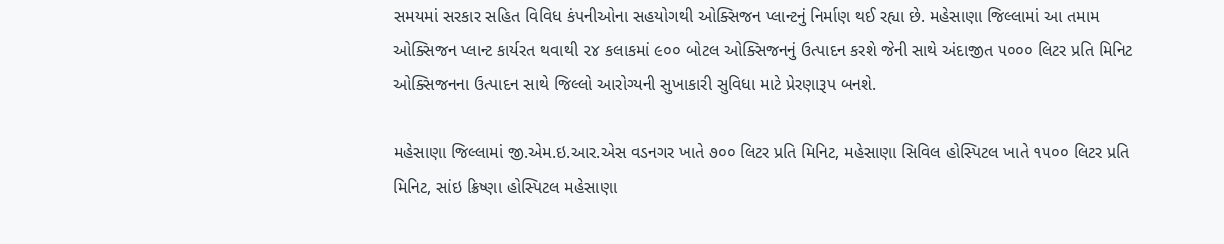સમયમાં સરકાર સહિત વિવિધ કંપનીઓના સહયોગથી ઓક્સિજન પ્લાન્ટનું નિર્માણ થઈ રહ્યા છે. મહેસાણા જિલ્લામાં આ તમામ ઓક્સિજન પ્લાન્ટ કાર્યરત થવાથી ૨૪ કલાકમાં ૯૦૦ બોટલ ઓક્સિજનનું ઉત્પાદન કરશે જેની સાથે અંદાજીત ૫૦૦૦ લિટર પ્રતિ મિનિટ ઓક્સિજનના ઉત્પાદન સાથે જિલ્લો આરોગ્યની સુખાકારી સુવિધા માટે પ્રેરણારૂપ બનશે.

મહેસાણા જિલ્લામાં જી.એમ.ઇ.આર.એસ વડનગર ખાતે ૭૦૦ લિટર પ્રતિ મિનિટ, મહેસાણા સિવિલ હોસ્પિટલ ખાતે ૧૫૦૦ લિટર પ્રતિ મિનિટ, સાંઇ ક્રિષ્ણા હોસ્પિટલ મહેસાણા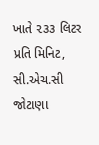ખાતે ૨૩૩ લિટર પ્રતિ મિનિટ, સી.એચ.સી જોટાણા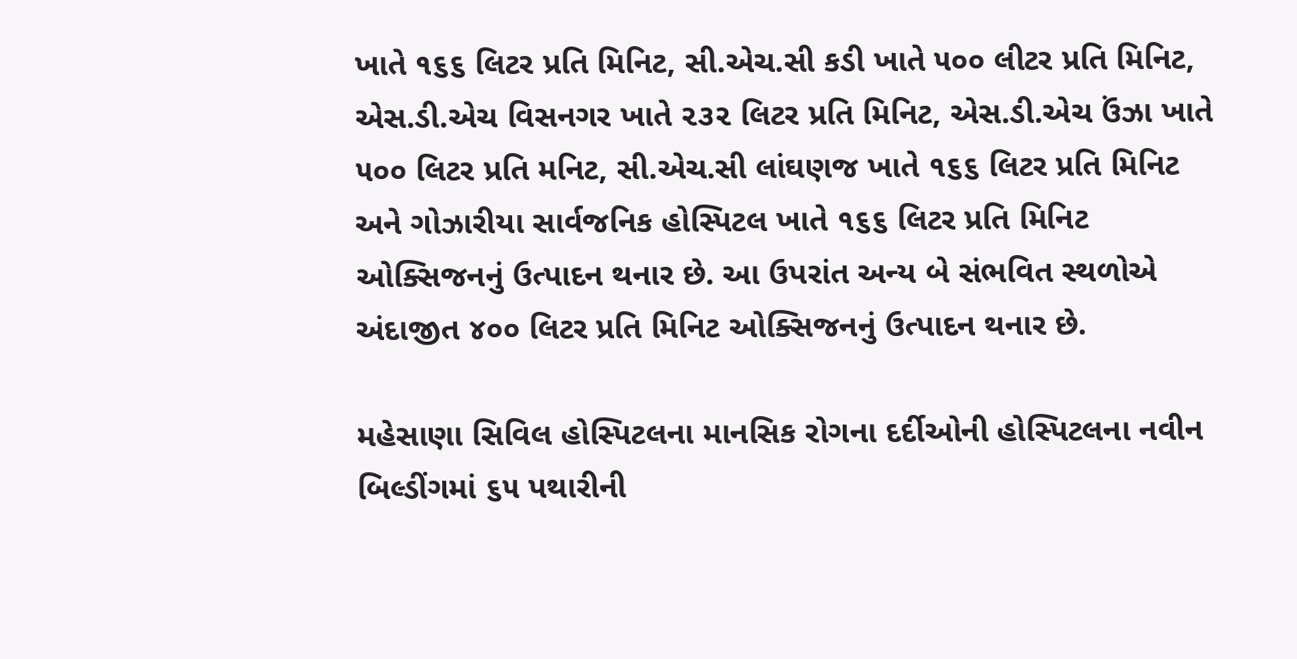ખાતે ૧૬૬ લિટર પ્રતિ મિનિટ, સી.એચ.સી કડી ખાતે ૫૦૦ લીટર પ્રતિ મિનિટ, એસ.ડી.એચ વિસનગર ખાતે ૨૩૨ લિટર પ્રતિ મિનિટ, એસ.ડી.એચ ઉંઝા ખાતે ૫૦૦ લિટર પ્રતિ મનિટ, સી.એચ.સી લાંઘણજ ખાતે ૧૬૬ લિટર પ્રતિ મિનિટ અને ગોઝારીયા સાર્વજનિક હોસ્પિટલ ખાતે ૧૬૬ લિટર પ્રતિ મિનિટ ઓક્સિજનનું ઉત્પાદન થનાર છે. આ ઉપરાંત અન્ય બે સંભવિત સ્થળોએ અંદાજીત ૪૦૦ લિટર પ્રતિ મિનિટ ઓક્સિજનનું ઉત્પાદન થનાર છે.

મહેસાણા સિવિલ હોસ્પિટલના માનસિક રોગના દર્દીઓની હોસ્પિટલના નવીન બિલ્ડીંગમાં ૬૫ પથારીની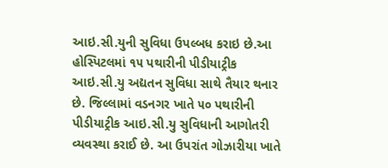આઇ.સી.યુની સુવિધા ઉપલ્બધ કરાઇ છે.આ હોસ્પિટલમાં ૧૫ પથારીની પીડીયાટ્રીક આઇ.સી.યુ અદ્યતન સુવિધા સાથે તૈયાર થનાર છે. જિલ્લામાં વડનગર ખાતે ૫૦ પથારીની પીડીયાટ્રીક આઇ.સી.યુ સુવિધાની આગોતરી વ્યવસ્થા કરાઈ છે. આ ઉપરાંત ગોઝારીયા ખાતે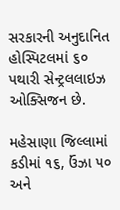સરકારની અનુદાનિત હોસ્પિટલમાં ૬૦ પથારી સેન્ટ્રલલાઇઝ ઓક્સિજન છે.

મહેસાણા જિલ્લામાં કડીમાં ૧૬, ઉંઝા ૫૦ અને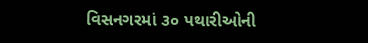વિસનગરમાં ૩૦ પથારીઓની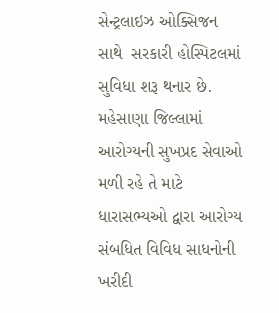સેન્ટ્રલાઇઝ ઓક્સિજન સાથે  સરકારી હોસ્પિટલમાં સુવિધા શરૂ થનાર છે. મહેસાણા જિલ્લામાં આરોગ્યની સુખપ્રદ સેવાઓ મળી રહે તે માટે ધારાસભ્યઓ દ્વારા આરોગ્ય સંબધિત વિવિધ સાધનોની ખરીદી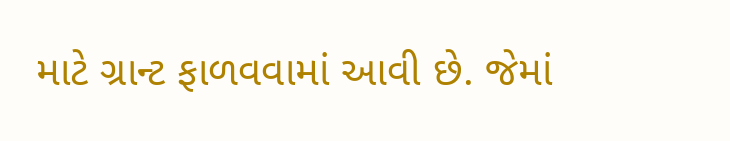માટે ગ્રાન્ટ ફાળવવામાં આવી છે. જેમાં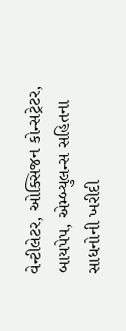વેન્ટીલેટર, ઓક્સિજન કોન્સટ્રેટર, બાયપેપ, એમ્બ્યુલન્સ સહિતના સાધનોની ખરીદી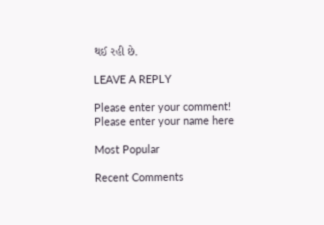થઈ રહી છે.

LEAVE A REPLY

Please enter your comment!
Please enter your name here

Most Popular

Recent Comments